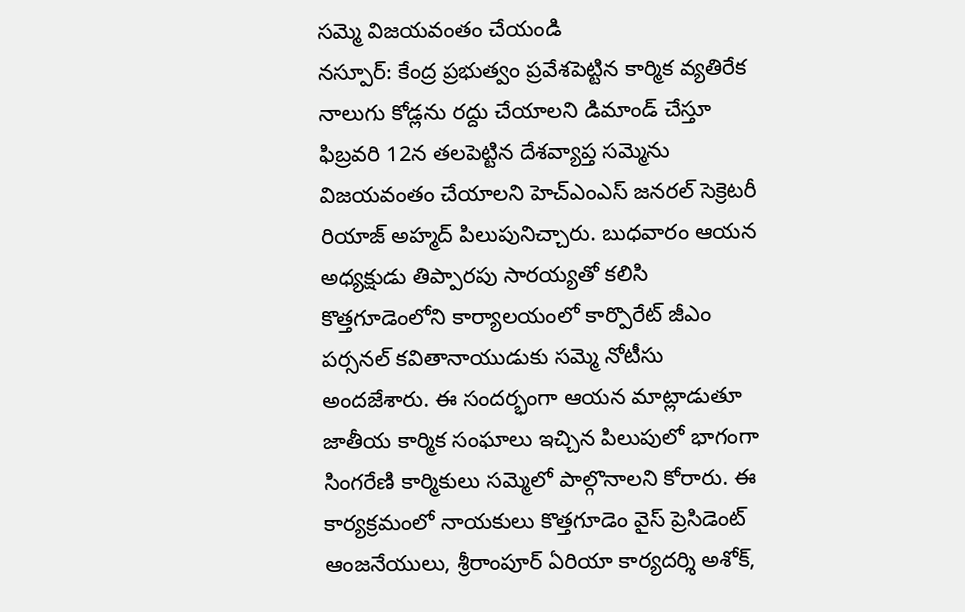సమ్మె విజయవంతం చేయండి
నస్పూర్: కేంద్ర ప్రభుత్వం ప్రవేశపెట్టిన కార్మిక వ్యతిరేక నాలుగు కోడ్లను రద్దు చేయాలని డిమాండ్ చేస్తూ ఫిబ్రవరి 12న తలపెట్టిన దేశవ్యాప్త సమ్మెను విజయవంతం చేయాలని హెచ్ఎంఎస్ జనరల్ సెక్రెటరీ రియాజ్ అహ్మద్ పిలుపునిచ్చారు. బుధవారం ఆయన అధ్యక్షుడు తిప్పారపు సారయ్యతో కలిసి కొత్తగూడెంలోని కార్యాలయంలో కార్పొరేట్ జీఎం పర్సనల్ కవితానాయుడుకు సమ్మె నోటీసు అందజేశారు. ఈ సందర్భంగా ఆయన మాట్లాడుతూ జాతీయ కార్మిక సంఘాలు ఇచ్చిన పిలుపులో భాగంగా సింగరేణి కార్మికులు సమ్మెలో పాల్గొనాలని కోరారు. ఈ కార్యక్రమంలో నాయకులు కొత్తగూడెం వైస్ ప్రెసిడెంట్ ఆంజనేయులు, శ్రీరాంపూర్ ఏరియా కార్యదర్శి అశోక్,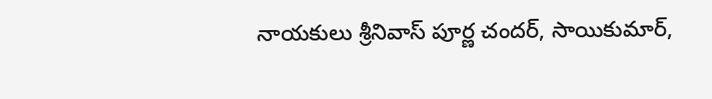నాయకులు శ్రీనివాస్ పూర్ణ చందర్, సాయికుమార్,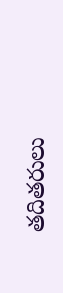తదితరులు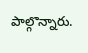పాల్గొన్నారు.